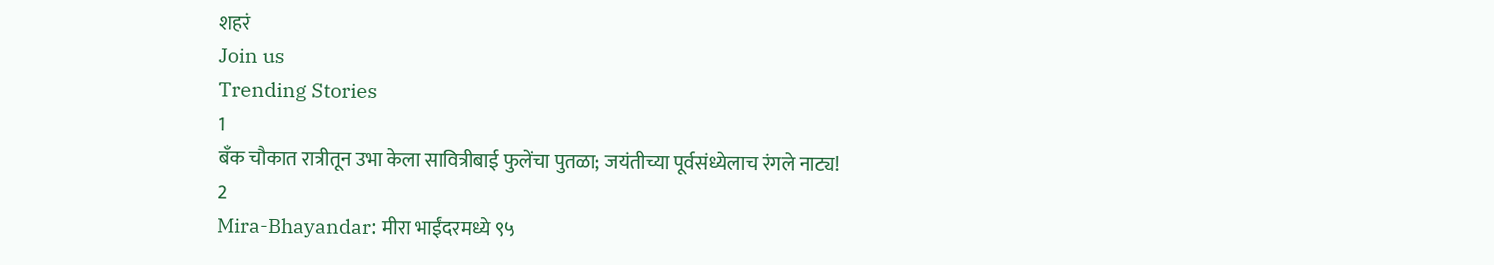शहरं
Join us
Trending Stories
1
बँक चौकात रात्रीतून उभा केला सावित्रीबाई फुलेंचा पुतळा; जयंतीच्या पूर्वसंध्येलाच रंगले नाट्य!
2
Mira-Bhayandar: मीरा भाईंदरमध्ये ९५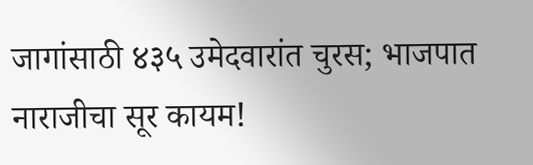जागांसाठी ४३५ उमेदवारांत चुरस; भाजपात नाराजीचा सूर कायम!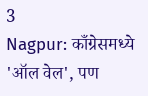3
Nagpur: काँग्रेसमध्ये 'ऑल वेल', पण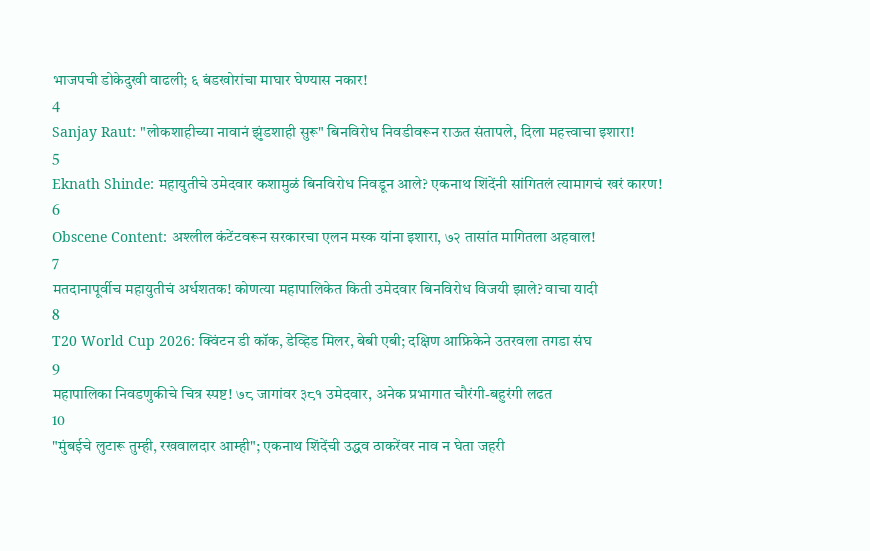भाजपची डोकेदुखी वाढली; ६ बंडखोरांचा माघार घेण्यास नकार!
4
Sanjay Raut: "लोकशाहीच्या नावानं झुंडशाही सुरू" बिनविरोध निवडीवरून राऊत संतापले, दिला महत्त्वाचा इशारा!
5
Eknath Shinde: महायुतीचे उमेदवार कशामुळं बिनविरोध निवडून आले? एकनाथ शिंदेंनी सांगितलं त्यामागचं खरं कारण!
6
Obscene Content: अश्लील कंटेंटवरून सरकारचा एलन मस्क यांना इशारा, ७२ तासांत मागितला अहवाल!
7
मतदानापूर्वीच महायुतीचं अर्धशतक! कोणत्या महापालिकेत किती उमेदवार बिनविरोध विजयी झाले? वाचा यादी
8
T20 World Cup 2026: क्विंटन डी कॉक, डेव्हिड मिलर, बेबी एबी; दक्षिण आफ्रिकेने उतरवला तगडा संघ
9
महापालिका निवडणुकीचे चित्र स्पष्ट! ७८ जागांवर ३८१ उमेदवार, अनेक प्रभागात चौरंगी-बहुरंगी लढत
10
"मुंबईचे लुटारू तुम्ही, रखवालदार आम्ही"; एकनाथ शिंदेंची उद्धव ठाकरेंवर नाव न घेता जहरी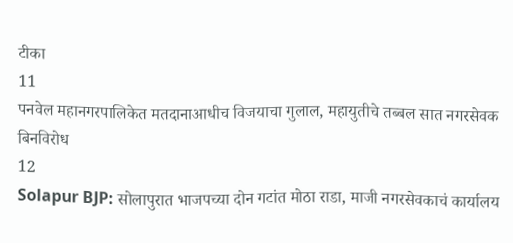टीका
11
पनवेल महानगरपालिकेत मतदानाआधीच विजयाचा गुलाल, महायुतीचे तब्बल सात नगरसेवक बिनविरोध
12
Solapur BJP: सोलापुरात भाजपच्या दोन गटांत मोठा राडा, माजी नगरसेवकाचं कार्यालय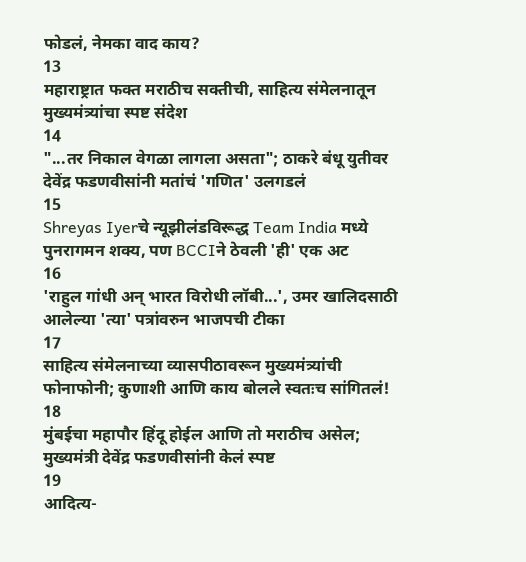फोडलं, नेमका वाद काय?
13
महाराष्ट्रात फक्त मराठीच सक्तीची, साहित्य संमेलनातून मुख्यमंत्र्यांचा स्पष्ट संदेश
14
"...तर निकाल वेगळा लागला असता"; ठाकरे बंधू युतीवर देवेंद्र फडणवीसांनी मतांचं 'गणित' उलगडलं
15
Shreyas Iyerचे न्यूझीलंडविरूद्ध Team India मध्ये पुनरागमन शक्य, पण BCCIने ठेवली 'ही' एक अट
16
'राहुल गांधी अन् भारत विरोधी लॉबी...', उमर खालिदसाठी आलेल्या 'त्या' पत्रांवरुन भाजपची टीका
17
साहित्य संमेलनाच्या व्यासपीठावरून मुख्यमंत्र्यांची फोनाफोनी; कुणाशी आणि काय बोलले स्वतःच सांगितलं!
18
मुंबईचा महापौर हिंदू होईल आणि तो मराठीच असेल; मुख्यमंत्री देवेंद्र फडणवीसांनी केलं स्पष्ट
19
आदित्य-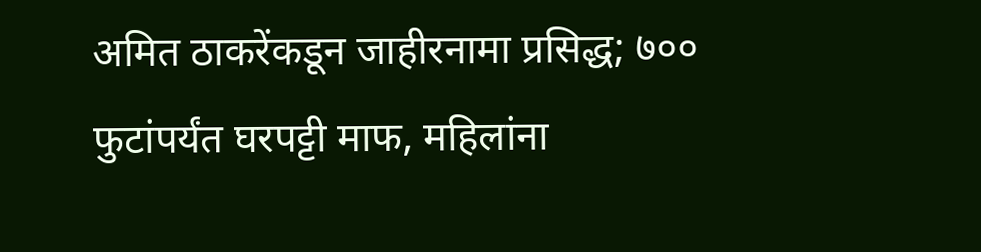अमित ठाकरेंकडून जाहीरनामा प्रसिद्ध; ७०० फुटांपर्यंत घरपट्टी माफ, महिलांना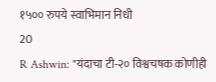१५०० रुपये स्वाभिमान निधी
20
R Ashwin: "यंदाचा टी-२० विश्वचषक कोणीही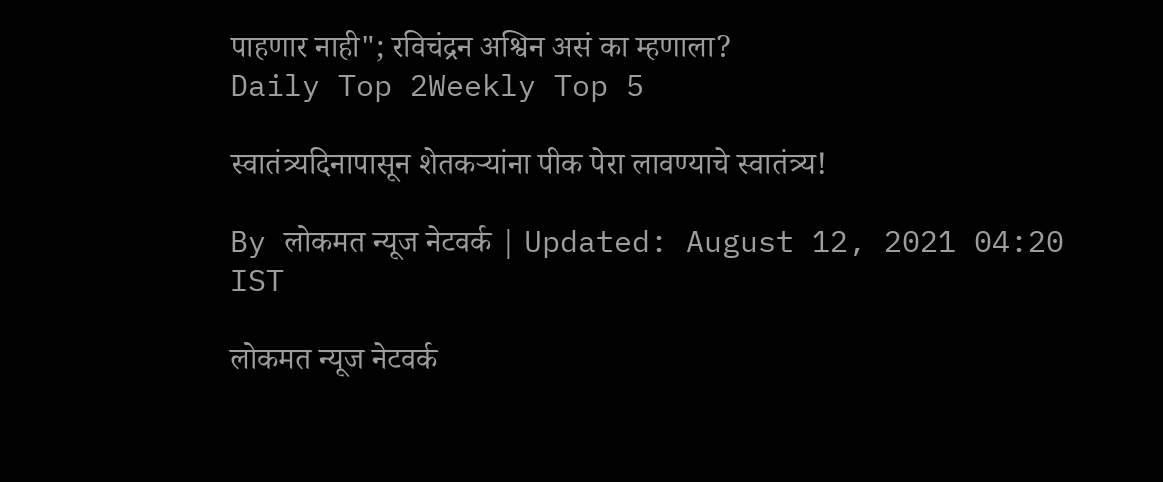पाहणार नाही"; रविचंद्रन अश्विन असं का म्हणाला?
Daily Top 2Weekly Top 5

स्वातंत्र्यदिनापासून शेतकऱ्यांना पीक पेरा लावण्याचे स्वातंत्र्य!

By लोकमत न्यूज नेटवर्क | Updated: August 12, 2021 04:20 IST

लोकमत न्यूज नेटवर्क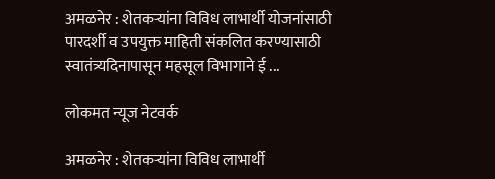अमळनेर : शेतकऱ्यांना विविध लाभार्थी योजनांसाठी पारदर्शी व उपयुक्त माहिती संकलित करण्यासाठी स्वातंत्र्यदिनापासून महसूल विभागाने ई ...

लोकमत न्यूज नेटवर्क

अमळनेर : शेतकऱ्यांना विविध लाभार्थी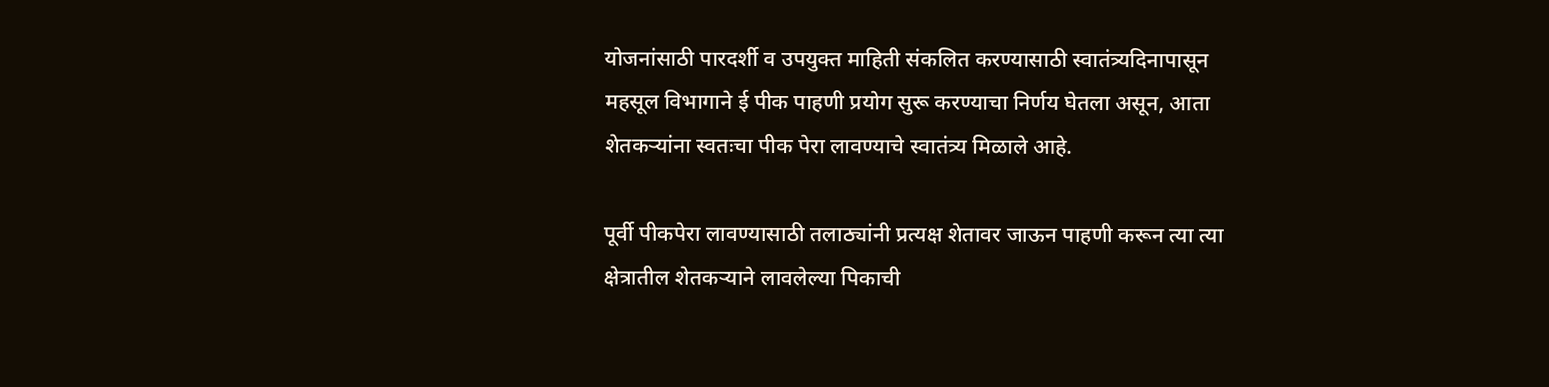योजनांसाठी पारदर्शी व उपयुक्त माहिती संकलित करण्यासाठी स्वातंत्र्यदिनापासून महसूल विभागाने ई पीक पाहणी प्रयोग सुरू करण्याचा निर्णय घेतला असून, आता शेतकऱ्यांना स्वतःचा पीक पेरा लावण्याचे स्वातंत्र्य मिळाले आहे.

पूर्वी पीकपेरा लावण्यासाठी तलाठ्यांनी प्रत्यक्ष शेतावर जाऊन पाहणी करून त्या त्या क्षेत्रातील शेतकऱ्याने लावलेल्या पिकाची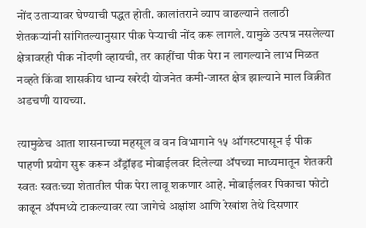नोंद उताऱ्यावर घेण्याची पद्धत होती. कालांतराने व्याप वाढल्याने तलाठी शेतकऱ्यांनी सांगितल्यानुसार पीक पेऱ्याची नोंद करू लागले. यामुळे उत्पन्न नसलेल्या क्षेत्रावरही पीक नोंदणी व्हायची, तर काहींचा पीक पेरा न लागल्याने लाभ मिळत नव्हते किंवा शासकीय धान्य खरेदी योजनेत कमी-जास्त क्षेत्र झाल्याने माल विक्रीत अडचणी यायच्या.

त्यामुळेच आता शासनाच्या महसूल व वन विभागाने १५ ऑगस्टपासून ई पीक पाहणी प्रयोग सुरू करून अँड्रॉइड मोबाईलवर दिलेल्या ॲपच्या माध्यमातून शेतकरी स्वतः स्वतःच्या शेतातील पीक पेरा लावू शकणार आहे. मोबाईलवर पिकाचा फोटो काढून ॲपमध्ये टाकल्यावर त्या जागेचे अक्षांश आणि रेखांश तेथे दिसणार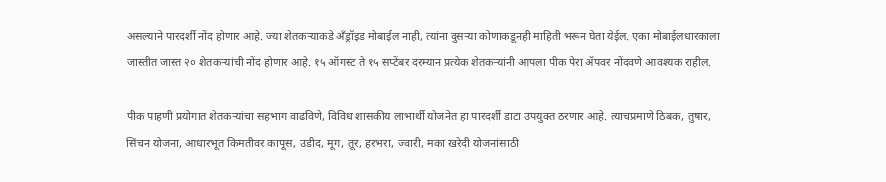असल्याने पारदर्शी नोंद होणार आहे. ज्या शेतकऱ्याकडे अँड्रॉइड मोबाईल नाही, त्यांना दुसऱ्या कोणाकडूनही माहिती भरून घेता येईल. एका मोबाईलधारकाला जास्तीत जास्त २० शेतकऱ्यांची नोंद होणार आहे. १५ ऑगस्ट ते १५ सप्टेंबर दरम्यान प्रत्येक शेतकऱ्यांनी आपला पीक पेरा ॲपवर नोंदवणे आवश्यक राहील.

पीक पाहणी प्रयोगात शेतकऱ्यांचा सहभाग वाढविणे, विविध शासकीय लाभार्थी योजनेत हा पारदर्शी डाटा उपयुक्त ठरणार आहे. त्याचप्रमाणे ठिबक, तुषार, सिंचन योजना, आधारभूत किमतीवर कापूस, उडीद, मूग, तूर, हरभरा, ज्वारी, मका खरेदी योजनांसाठी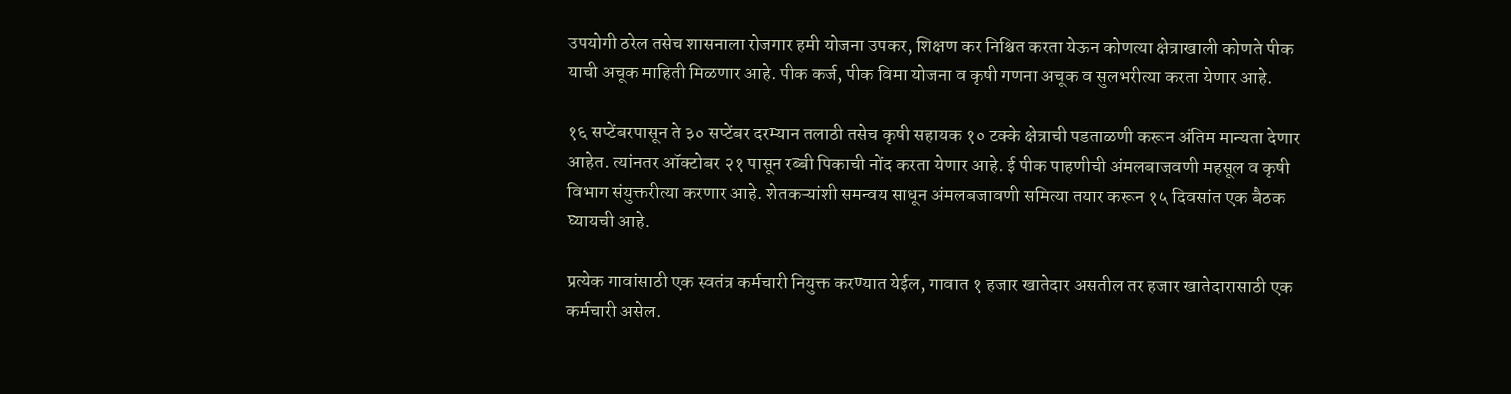उपयोगी ठरेल तसेच शासनाला रोजगार हमी योजना उपकर, शिक्षण कर निश्चित करता येऊन कोणत्या क्षेत्राखाली कोणते पीक याची अचूक माहिती मिळणार आहे. पीक कर्ज, पीक विमा योजना व कृषी गणना अचूक व सुलभरीत्या करता येणार आहे.

१६ सप्टेंबरपासून ते ३० सप्टेंबर दरम्यान तलाठी तसेच कृषी सहायक १० टक्के क्षेत्राची पडताळणी करून अंतिम मान्यता देणार आहेत. त्यांनतर ऑक्टोबर २१ पासून रब्बी पिकाची नोंद करता येणार आहे. ई पीक पाहणीची अंमलबाजवणी महसूल व कृषी विभाग संयुक्तरीत्या करणार आहे. शेतकऱ्यांशी समन्वय साधून अंमलबजावणी समित्या तयार करून १५ दिवसांत एक बैठक घ्यायची आहे.

प्रत्येक गावांसाठी एक स्वतंत्र कर्मचारी नियुक्त करण्यात येईल, गावात १ हजार खातेदार असतील तर हजार खातेदारासाठी एक कर्मचारी असेल.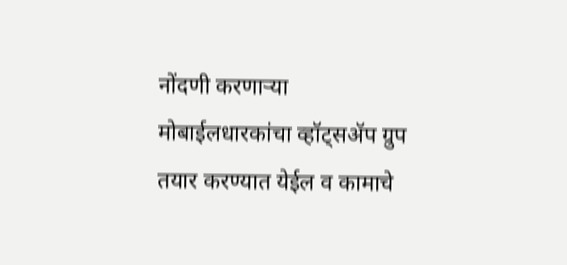नोंदणी करणाऱ्या मोबाईलधारकांचा व्हॉट्सॲप ग्रुप तयार करण्यात येईल व कामाचे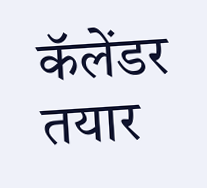कॅलेंडर तयार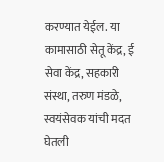करण्यात येईल. या कामासाठी सेतू केंद्र, ई सेवा केंद्र, सहकारी संस्था, तरुण मंडळे, स्वयंसेवक यांची मदत घेतली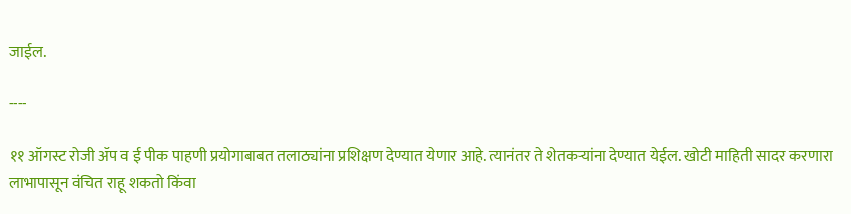जाईल.

----

११ ऑगस्ट रोजी ॲप व ई पीक पाहणी प्रयोगाबाबत तलाठ्यांना प्रशिक्षण देण्यात येणार आहे. त्यानंतर ते शेतकऱ्यांना देण्यात येईल. खोटी माहिती सादर करणारा लाभापासून वंचित राहू शकतो किंवा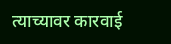त्याच्यावर कारवाई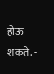होऊ शकते. -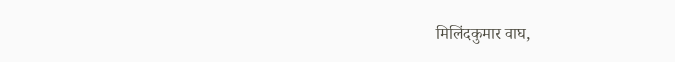मिलिंदकुमार वाघ,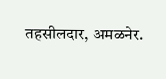तहसीलदार, अमळनेर.